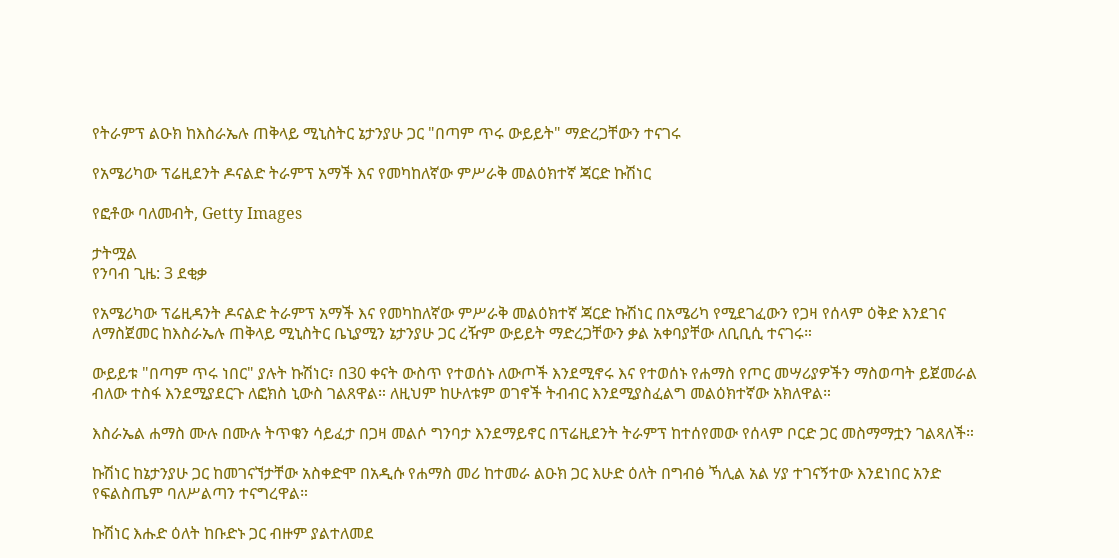የትራምፕ ልዑክ ከእስራኤሉ ጠቅላይ ሚኒስትር ኔታንያሁ ጋር "በጣም ጥሩ ውይይት" ማድረጋቸውን ተናገሩ

የአሜሪካው ፕሬዚደንት ዶናልድ ትራምፕ አማች እና የመካከለኛው ምሥራቅ መልዕክተኛ ጃርድ ኩሽነር

የፎቶው ባለመብት, Getty Images

ታትሟል
የንባብ ጊዜ: 3 ደቂቃ

የአሜሪካው ፕሬዚዳንት ዶናልድ ትራምፕ አማች እና የመካከለኛው ምሥራቅ መልዕክተኛ ጃርድ ኩሽነር በአሜሪካ የሚደገፈውን የጋዛ የሰላም ዕቅድ እንደገና ለማስጀመር ከእስራኤሉ ጠቅላይ ሚኒስትር ቤኒያሚን ኔታንያሁ ጋር ረዥም ውይይት ማድረጋቸውን ቃል አቀባያቸው ለቢቢሲ ተናገሩ።

ውይይቱ "በጣም ጥሩ ነበር" ያሉት ኩሽነር፣ በ30 ቀናት ውስጥ የተወሰኑ ለውጦች እንደሚኖሩ እና የተወሰኑ የሐማስ የጦር መሣሪያዎችን ማስወጣት ይጀመራል ብለው ተስፋ እንደሚያደርጉ ለፎክስ ኒውስ ገልጸዋል። ለዚህም ከሁለቱም ወገኖች ትብብር እንደሚያስፈልግ መልዕክተኛው አክለዋል።

እስራኤል ሐማስ ሙሉ በሙሉ ትጥቁን ሳይፈታ በጋዛ መልሶ ግንባታ እንደማይኖር በፕሬዚደንት ትራምፕ ከተሰየመው የሰላም ቦርድ ጋር መስማማቷን ገልጻለች።

ኩሽነር ከኔታንያሁ ጋር ከመገናኘታቸው አስቀድሞ በአዲሱ የሐማስ መሪ ከተመራ ልዑክ ጋር እሁድ ዕለት በግብፅ ኻሊል አል ሃያ ተገናኝተው እንደነበር አንድ የፍልስጤም ባለሥልጣን ተናግረዋል።

ኩሽነር እሑድ ዕለት ከቡድኑ ጋር ብዙም ያልተለመደ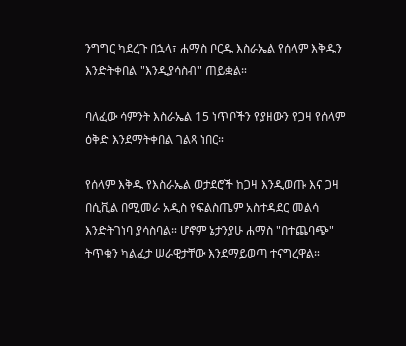ንግግር ካደረጉ በኋላ፣ ሐማስ ቦርዱ እስራኤል የሰላም እቅዱን እንድትቀበል "እንዲያሳስብ" ጠይቋል።

ባለፈው ሳምንት እስራኤል 15 ነጥቦችን የያዘውን የጋዛ የሰላም ዕቅድ እንደማትቀበል ገልጻ ነበር።

የሰላም እቅዱ የእስራኤል ወታደሮች ከጋዛ እንዲወጡ እና ጋዛ በሲቪል በሚመራ አዲስ የፍልስጤም አስተዳደር መልሳ እንድትገነባ ያሳስባል። ሆኖም ኔታንያሁ ሐማስ "በተጨባጭ" ትጥቁን ካልፈታ ሠራዊታቸው እንደማይወጣ ተናግረዋል።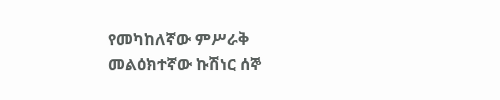የመካከለኛው ምሥራቅ መልዕክተኛው ኩሽነር ሰኞ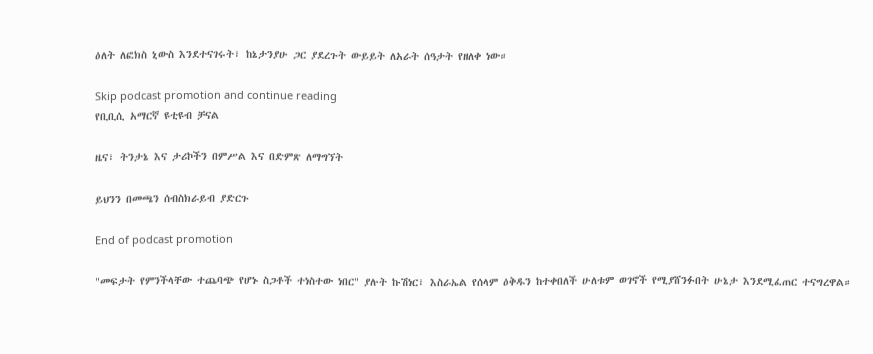ዕለት ለፎክስ ኒውስ እንደተናገሩት፣ ከኔታንያሁ ጋር ያደረጉት ውይይት ለአራት ሰዓታት የዘለቀ ነው።

Skip podcast promotion and continue reading
የቢቢሲ አማርኛ ዩቲዩብ ቻናል

ዜና፣ ትንታኔ እና ታሪኮችን በምሥል እና በድምጽ ለማግኘት

ይህንን በመጫን ሰብስክራይብ ያድርጉ

End of podcast promotion

"መፍታት የምንችላቸው ተጨባጭ የሆኑ ስጋቶች ተነስተው ነበር" ያሉት ኩሽነር፣ እስራኤል የሰላም ዕቅዱን ከተቀበለች ሁለቱም ወገኖች የሚያሸንፉበት ሁኔታ እንደሚፈጠር ተናግረዋል።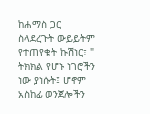ከሐማስ ጋር ስላደረጉት ውይይትም የተጠየቁት ኩሽነር፣ " ትክክል የሆኑ ነገሮችን ነው ያነሱት፤ ሆኖም አስከፊ ወንጀሎችን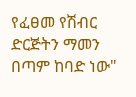የፈፀመ የሽብር ድርጅትን ማመን በጣም ከባድ ነው"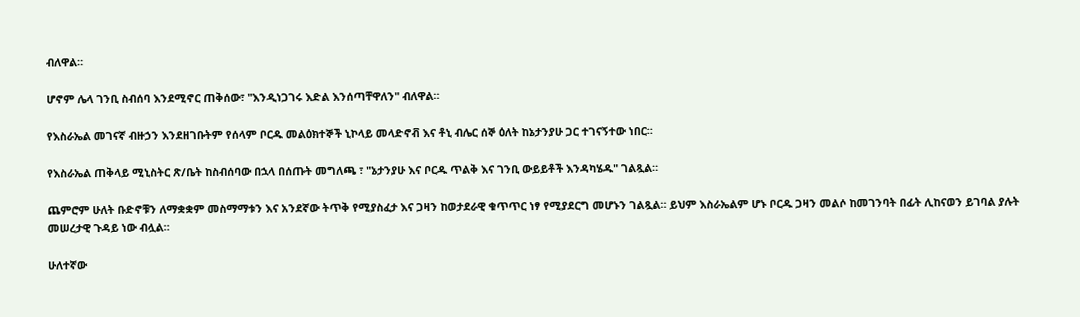ብለዋል።

ሆኖም ሌላ ገንቢ ስብሰባ እንደሚኖር ጠቅሰው፣ "እንዲነጋገሩ እድል እንሰጣቸዋለን" ብለዋል።

የእስራኤል መገናኛ ብዙኃን እንደዘገቡትም የሰላም ቦርዱ መልዕክተኞች ኒኮላይ መላድኖቭ እና ቶኒ ብሌር ሰኞ ዕለት ከኔታንያሁ ጋር ተገናኝተው ነበር።

የእስራኤል ጠቅላይ ሚኒስትር ጽ/ቤት ከስብሰባው በኋላ በሰጡት መግለጫ ፣ "ኔታንያሁ እና ቦርዱ ጥልቅ እና ገንቢ ውይይቶች እንዳካሄዱ" ገልጿል።

ጨምሮም ሁለት ቡድኖቹን ለማቋቋም መስማማቱን እና አንደኛው ትጥቅ የሚያስፈታ እና ጋዛን ከወታደራዊ ቁጥጥር ነፃ የሚያደርግ መሆኑን ገልጿል። ይህም እስራኤልም ሆኑ ቦርዱ ጋዛን መልሶ ከመገንባት በፊት ሊከናወን ይገባል ያሉት መሠረታዊ ጉዳይ ነው ብሏል።

ሁለተኛው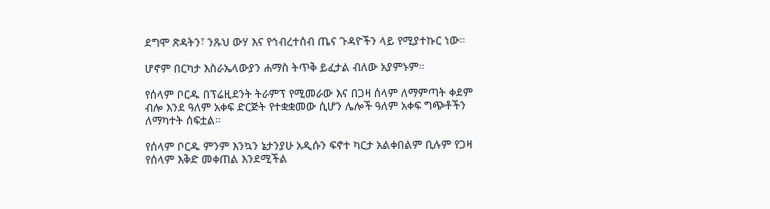ደግሞ ጽዳትን፣ ንጹህ ውሃ እና የኅብረተሰብ ጤና ጉዳዮችን ላይ የሚያተኩር ነው።

ሆኖም በርካታ እስራኤላውያን ሐማስ ትጥቅ ይፈታል ብለው አያምኑም።

የሰላም ቦርዱ በፕሬዚደንት ትራምፕ የሚመራው እና በጋዛ ሰላም ለማምጣት ቀደም ብሎ እንደ ዓለም አቀፍ ድርጅት የተቋቋመው ሲሆን ሌሎች ዓለም አቀፍ ግጭቶችን ለማካተት ሰፍቷል።

የሰላም ቦርዱ ምንም እንኳን ኔታንያሁ አዲሱን ፍኖተ ካርታ አልቀበልም ቢሉም የጋዛ የሰላም እቅድ መቀጠል እንደሚችል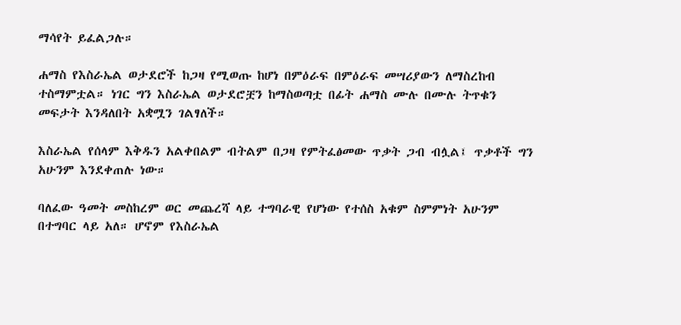ማሳየት ይፈልጋሉ።

ሐማስ የእስራኤል ወታደሮች ከጋዛ የሚወጡ ከሆነ በምዕራፍ በምዕራፍ መሣሪያውን ለማስረከብ ተስማምቷል። ነገር ግን እስራኤል ወታደሮቿን ከማስወጣቷ በፊት ሐማስ ሙሉ በሙሉ ትጥቁን መፍታት እንዳለበት አቋሟን ገልፃለች።

እስራኤል የሰላም እቅዱን አልቀበልም ብትልም በጋዛ የምትፈፅመው ጥቃት ጋብ ብሏል፤ ጥቃቶች ግን አሁንም እንደቀጠሉ ነው።

ባለፈው ዓመት መስከረም ወር መጨረሻ ላይ ተግባራዊ የሆነው የተሰስ አቁም ስምምነት አሁንም በተግባር ላይ አለ። ሆኖም የእስራኤል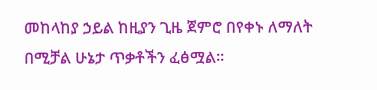መከላከያ ኃይል ከዚያን ጊዜ ጀምሮ በየቀኑ ለማለት በሚቻል ሁኔታ ጥቃቶችን ፈፅሟል።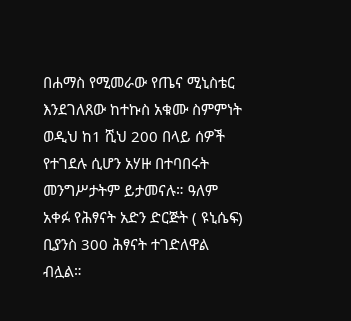በሐማስ የሚመራው የጤና ሚኒስቴር እንደገለጸው ከተኩስ አቁሙ ስምምነት ወዲህ ከ1 ሺህ 200 በላይ ሰዎች የተገደሉ ሲሆን አሃዙ በተባበሩት መንግሥታትም ይታመናሉ። ዓለም አቀፉ የሕፃናት አድን ድርጅት ( ዩኒሴፍ) ቢያንስ 300 ሕፃናት ተገድለዋል ብሏል።